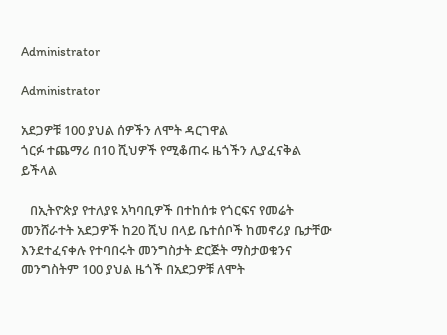Administrator

Administrator

አደጋዎቹ 100 ያህል ሰዎችን ለሞት ዳርገዋል
ጎርፉ ተጨማሪ በ10 ሺህዎች የሚቆጠሩ ዜጎችን ሊያፈናቅል ይችላል

   በኢትዮጵያ የተለያዩ አካባቢዎች በተከሰቱ የጎርፍና የመሬት መንሸራተት አደጋዎች ከ20 ሺህ በላይ ቤተሰቦች ከመኖሪያ ቤታቸው እንደተፈናቀሉ የተባበሩት መንግስታት ድርጅት ማስታወቁንና መንግስትም 100 ያህል ዜጎች በአደጋዎቹ ለሞት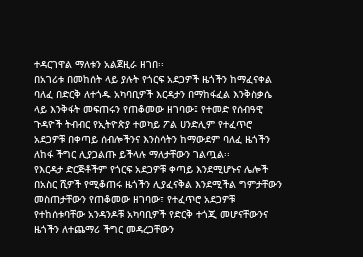ተዳርገዋል ማለቱን አልጀዚራ ዘገበ፡፡
በአገሪቱ በመከሰት ላይ ያሉት የጎርፍ አደጋዎች ዜጎችን ከማፈናቀል ባለፈ በድርቅ ለተጎዱ አካባቢዎች እርዳታን በማከፋፈል እንቅስቃሴ ላይ እንቅፋት መፍጠሩን የጠቆመው ዘገባው፤ የተመድ የሰብዓዊ ጉዳዮች ትብብር የኢትዮጵያ ተወካይ ፖል ሀንድሊም የተፈጥሮ አደጋዎቹ በቀጣይ ሰብሎችንና እንስሳትን ከማውደም ባለፈ ዜጎችን ለከፋ ችግር ሊያጋልጡ ይችላሉ ማለታቸውን ገልጧል፡፡
የእርዳታ ድርጅቶችም የጎርፍ አደጋዎቹ ቀጣይ እንደሚሆኑና ሌሎች በአስር ሺዎች የሚቆጠሩ ዜጎችን ሊያፈናቅል እንደሚችል ግምታቸውን መስጠታቸውን የጠቆመው ዘገባው፣ የተፈጥሮ አደጋዎቹ የተከሰቱባቸው አንዳንዶቹ አካባቢዎች የድርቅ ተጎጂ መሆናቸውንና ዜጎችን ለተጨማሪ ችግር መዳረጋቸውን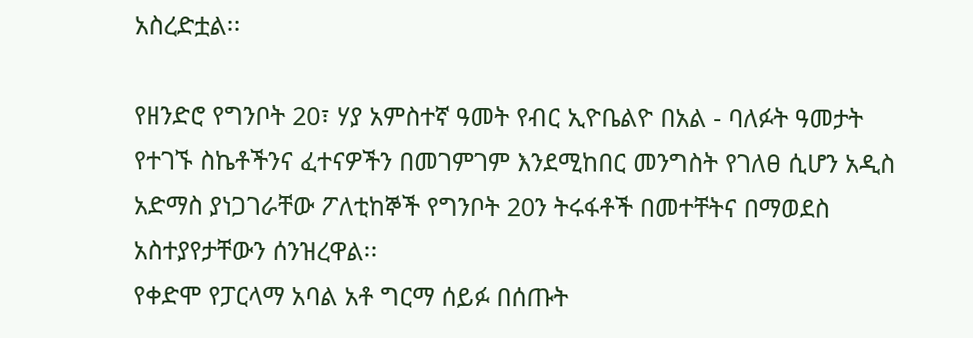አስረድቷል፡፡

የዘንድሮ የግንቦት 20፣ ሃያ አምስተኛ ዓመት የብር ኢዮቤልዮ በአል - ባለፉት ዓመታት የተገኙ ስኬቶችንና ፈተናዎችን በመገምገም እንደሚከበር መንግስት የገለፀ ሲሆን አዲስ አድማስ ያነጋገራቸው ፖለቲከኞች የግንቦት 20ን ትሩፋቶች በመተቸትና በማወደስ አስተያየታቸውን ሰንዝረዋል፡፡
የቀድሞ የፓርላማ አባል አቶ ግርማ ሰይፉ በሰጡት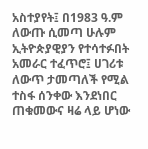አስተያየት፤ በ1983 ዓ.ም ለውጡ ሲመጣ ሁሉም ኢትዮጵያዊያን የተሳተፉበት አመራር ተፈጥሮ፤ ሀገሪቱ ለውጥ ታመጣለች የሚል ተስፋ ሰንቀው እንደነበር ጠቁመውና ዛሬ ላይ ሆነው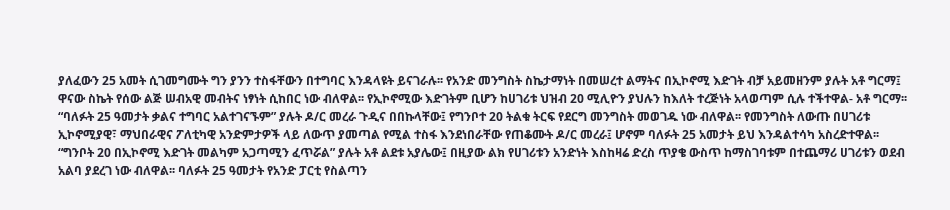ያለፈውን 25 አመት ሲገመግሙት ግን ያንን ተስፋቸውን በተግባር እንዳላዩት ይናገራሉ፡፡ የአንድ መንግስት ስኬታማነት በመሠረተ ልማትና በኢኮኖሚ እድገት ብቻ አይመዘንም ያሉት አቶ ግርማ፤ ዋናው ስኬት የሰው ልጅ ሠብአዊ መብትና ነፃነት ሲከበር ነው ብለዋል፡፡ የኢኮኖሚው እድገትም ቢሆን ከሀገሪቱ ህዝብ 20 ሚሊዮን ያህሉን ከእለት ተረጅነት አላወጣም ሲሉ ተችተዋል- አቶ ግርማ፡፡
“ባለፉት 25 ዓመታት ቃልና ተግባር አልተገናኙም” ያሉት ዶ/ር መረራ ጉዲና በበኩላቸው፤ የግንቦተ 20 ትልቁ ትርፍ የደርግ መንግስት መወገዱ ነው ብለዋል፡፡ የመንግስት ለውጡ በሀገሪቱ ኢኮኖሚያዊ፣ ማህበራዊና ፖለቲካዊ አንድምታዎች ላይ ለውጥ ያመጣል የሚል ተስፋ እንደነበራቸው የጠቆሙት ዶ/ር መረራ፤ ሆኖም ባለፉት 25 አመታት ይህ እንዳልተሳካ አስረድተዋል፡፡
“ግንቦት 20 በኢኮኖሚ እድገት መልካም አጋጣሚን ፈጥሯል” ያሉት አቶ ልደቱ አያሌው፤ በዚያው ልክ የሀገሪቱን አንድነት እስከዛሬ ድረስ ጥያቄ ውስጥ ከማስገባቱም በተጨማሪ ሀገሪቱን ወደብ አልባ ያደረገ ነው ብለዋል፡፡ ባለፉት 25 ዓመታት የአንድ ፓርቲ የስልጣን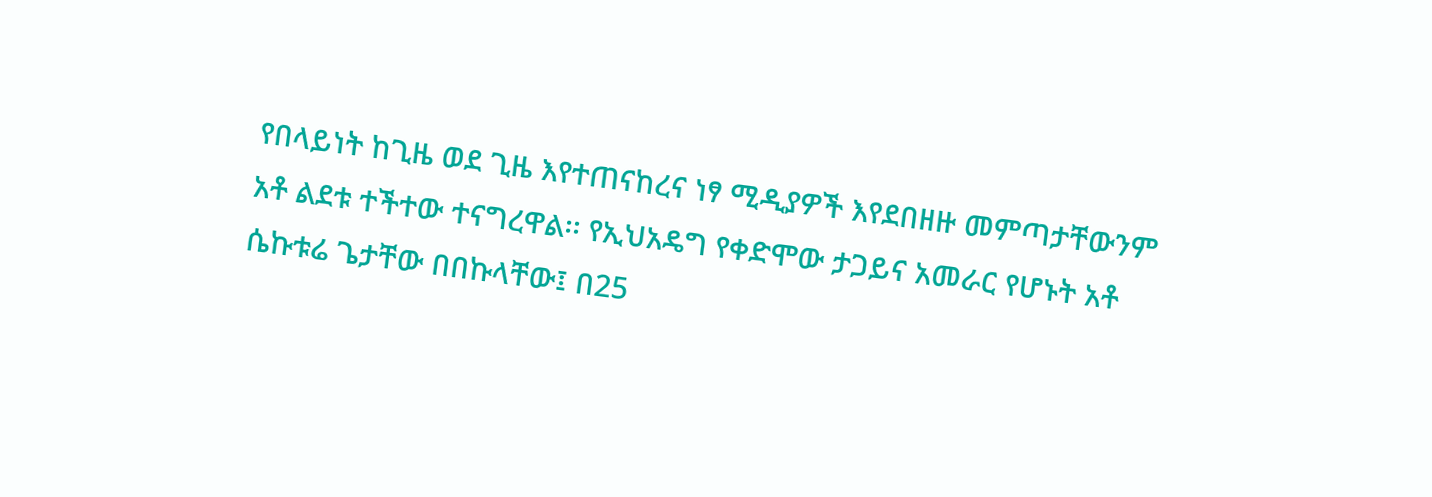የበላይነት ከጊዜ ወደ ጊዜ እየተጠናከረና ነፃ ሚዲያዎች እየደበዘዙ መምጣታቸውንም አቶ ልደቱ ተችተው ተናግረዋል፡፡ የኢህአዴግ የቀድሞው ታጋይና አመራር የሆኑት አቶ ሴኩቱሬ ጌታቸው በበኩላቸው፤ በ25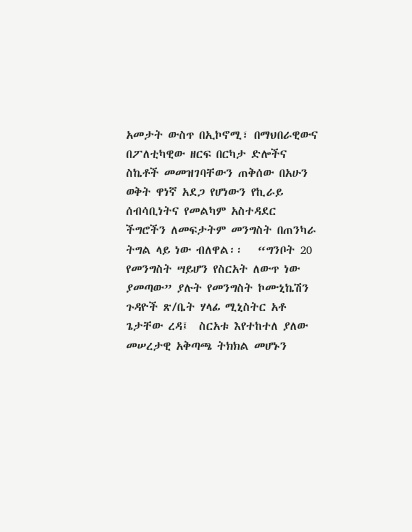አመታት ውስጥ በኢኮኖሚ፣ በማህበራዊውና በፖለቲካዊው ዘርፍ በርካታ ድሎችና ስኬቶች መመዝገባቸውን ጠቅሰው በአሁን ወቅት ዋነኛ አደጋ የሆነውን የኪራይ ሰብሳቢነትና የመልካም አስተዳደር ችግሮችን ለመፍታትም መንግስት በጠንካራ ትግል ላይ ነው ብለዋል፡፡   “ግንቦት 20 የመንግስት ሣይሆን የስርአት ለውጥ ነው ያመጣው” ያሉት የመንግስት ኮሙኒኬሽን ጉዳዮች ጽ/ቤት ሃላፊ ሚኒስትር አቶ ጌታቸው ረዳ፤  ስርአቱ እየተከተለ ያለው መሠረታዊ አቅጣጫ ትክክል መሆኑን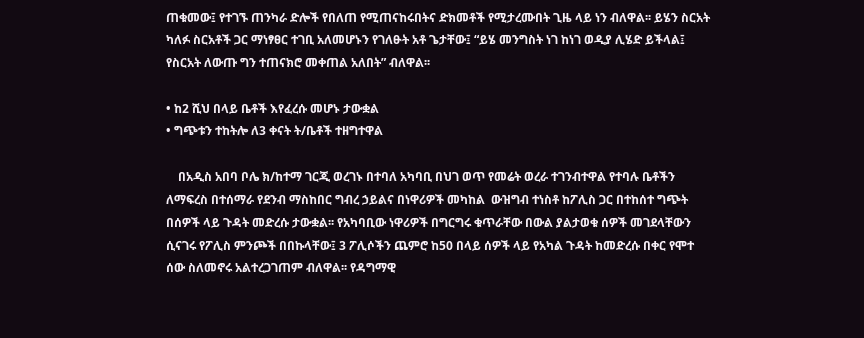ጠቁመው፤ የተገኙ ጠንካራ ድሎች የበለጠ የሚጠናከሩበትና ድክመቶች የሚታረሙበት ጊዜ ላይ ነን ብለዋል፡፡ ይሄን ስርአት ካለፉ ስርአቶች ጋር ማነፃፀር ተገቢ አለመሆኑን የገለፁት አቶ ጌታቸው፤ “ይሄ መንግስት ነገ ከነገ ወዲያ ሊሄድ ይችላል፤ የስርአት ለውጡ ግን ተጠናክሮ መቀጠል አለበት” ብለዋል፡፡

• ከ2 ሺህ በላይ ቤቶች እየፈረሱ መሆኑ ታውቋል
• ግጭቱን ተከትሎ ለ3 ቀናት ት/ቤቶች ተዘግተዋል

    በአዲስ አበባ ቦሌ ክ/ከተማ ገርጂ ወረገኑ በተባለ አካባቢ በህገ ወጥ የመሬት ወረራ ተገንብተዋል የተባሉ ቤቶችን ለማፍረስ በተሰማራ የደንብ ማስከበር ግብረ ኃይልና በነዋሪዎች መካከል  ውዝግብ ተነስቶ ከፖሊስ ጋር በተከሰተ ግጭት በሰዎች ላይ ጉዳት መድረሱ ታውቋል፡፡ የአካባቢው ነዋሪዎች በግርግሩ ቁጥራቸው በውል ያልታወቁ ሰዎች መገደላቸውን ሲናገሩ የፖሊስ ምንጮች በበኩላቸው፤ 3 ፖሊሶችን ጨምሮ ከ50 በላይ ሰዎች ላይ የአካል ጉዳት ከመድረሱ በቀር የሞተ ሰው ስለመኖሩ አልተረጋገጠም ብለዋል፡፡ የዳግማዊ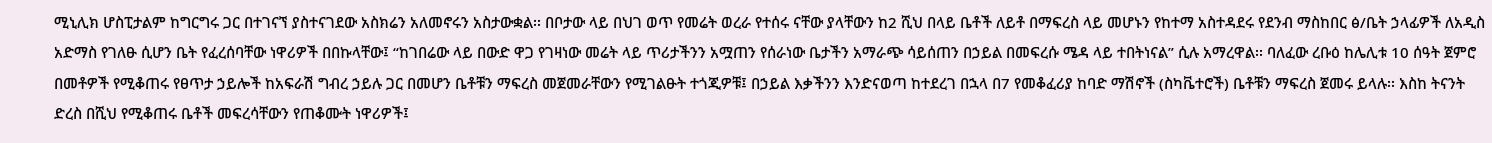ሚኒሊክ ሆስፒታልም ከግርግሩ ጋር በተገናኘ ያስተናገደው አስክሬን አለመኖሩን አስታውቋል፡፡ በቦታው ላይ በህገ ወጥ የመሬት ወረራ የተሰሩ ናቸው ያላቸውን ከ2 ሺህ በላይ ቤቶች ለይቶ በማፍረስ ላይ መሆኑን የከተማ አስተዳደሩ የደንብ ማስከበር ፅ/ቤት ኃላፊዎች ለአዲስ አድማስ የገለፁ ሲሆን ቤት የፈረሰባቸው ነዋሪዎች በበኩላቸው፤ “ከገበሬው ላይ በውድ ዋጋ የገዛነው መሬት ላይ ጥሪታችንን አሟጠን የሰራነው ቤታችን አማራጭ ሳይሰጠን በኃይል በመፍረሱ ሜዳ ላይ ተበትነናል” ሲሉ አማረዋል፡፡ ባለፈው ረቡዕ ከሌሊቱ 10 ሰዓት ጀምሮ በመቶዎች የሚቆጠሩ የፀጥታ ኃይሎች ከአፍራሽ ግብረ ኃይሉ ጋር በመሆን ቤቶቹን ማፍረስ መጀመራቸውን የሚገልፁት ተጎጂዎቹ፤ በኃይል እቃችንን እንድናወጣ ከተደረገ በኋላ በ7 የመቆፈሪያ ከባድ ማሽኖች (ስካቬተሮች) ቤቶቹን ማፍረስ ጀመሩ ይላሉ፡፡ እስከ ትናንት ድረስ በሺህ የሚቆጠሩ ቤቶች መፍረሳቸውን የጠቆሙት ነዋሪዎች፤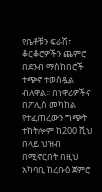የቤቶቹን ፍራሽ፣ ቆርቆሮዎችን ጨምሮ በደንብ ማስከበሮች ተጭኖ ተወስዷል ብለዋል፡፡ በነዋሪዎችና በፖሊስ መካከል የተፈጠረውን ግጭት ተከትሎም ከ200 ሺህ በላይ ህዝብ በሚኖርበት በዚህ አካባቢ ከረቡዕ ጀምሮ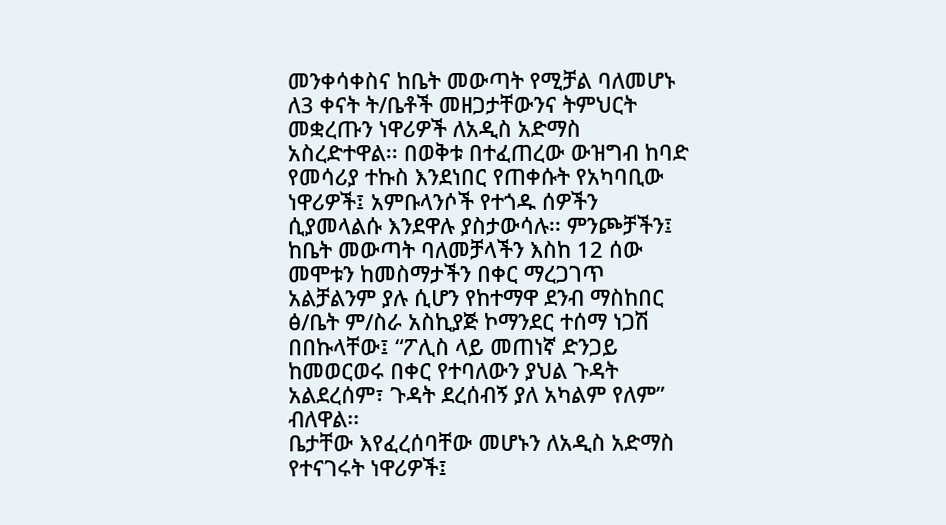መንቀሳቀስና ከቤት መውጣት የሚቻል ባለመሆኑ ለ3 ቀናት ት/ቤቶች መዘጋታቸውንና ትምህርት መቋረጡን ነዋሪዎች ለአዲስ አድማስ አስረድተዋል፡፡ በወቅቱ በተፈጠረው ውዝግብ ከባድ የመሳሪያ ተኩስ እንደነበር የጠቀሱት የአካባቢው ነዋሪዎች፤ አምቡላንሶች የተጎዱ ሰዎችን ሲያመላልሱ እንደዋሉ ያስታውሳሉ፡፡ ምንጮቻችን፤ ከቤት መውጣት ባለመቻላችን እስከ 12 ሰው መሞቱን ከመስማታችን በቀር ማረጋገጥ አልቻልንም ያሉ ሲሆን የከተማዋ ደንብ ማስከበር ፅ/ቤት ም/ስራ አስኪያጅ ኮማንደር ተሰማ ነጋሽ በበኩላቸው፤ “ፖሊስ ላይ መጠነኛ ድንጋይ ከመወርወሩ በቀር የተባለውን ያህል ጉዳት አልደረሰም፣ ጉዳት ደረሰብኝ ያለ አካልም የለም” ብለዋል፡፡
ቤታቸው እየፈረሰባቸው መሆኑን ለአዲስ አድማስ የተናገሩት ነዋሪዎች፤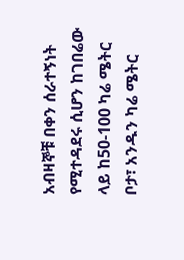አብዛኞቹ በቀን ሰራተኝነት የሚተዳደሩ ሲሆን ከገበሬው ላይ ከ50-100 ካሬ ሜትር ቦታ፣ አንዱን ካሬ ሜትር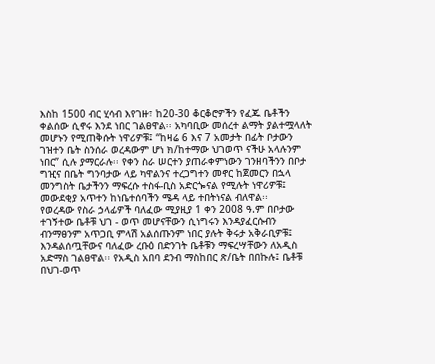እስከ 1500 ብር ሂሳብ እየገዙ፣ ከ20-30 ቆርቆሮዎችን የፈጁ ቤቶችን ቀልሰው ሲኖሩ እንደ ነበር ገልፀዋል፡፡ አካባቢው መሰረተ ልማት ያልተሟላለት መሆኑን የሚጠቅሱት ነዋሪዎቹ፤ “ከዛሬ 6 እና 7 አመታት በፊት ቦታውን ገዝተን ቤት ስንሰራ ወረዳውም ሆነ ክ/ከተማው ህገወጥ ናችሁ አላሉንም ነበር” ሲሉ ያማርራሉ፡፡ የቀን ስራ ሠርተን ያጠራቀምነውን ገንዘባችንን በቦታ ግዢና በቤት ግንባታው ላይ ካዋልንና ተረጋግተን መኖር ከጀመርን በኋላ መንግስት ቤታችንን ማፍረሱ ተስፋ-ቢስ አድርጐናል የሚሉት ነዋሪዎቹ፤ መውደቂያ አጥተን ከነቤተሰባችን ሜዳ ላይ ተበትነናል ብለዋል፡፡
የወረዳው የስራ ኃላፊዎች ባለፈው ሚያዚያ 1 ቀን 2008 ዓ.ም በቦታው ተገኝተው ቤቶቹ ህገ - ወጥ መሆናቸውን ሲነግሩን እንዳያፈርሱብን ብንማፀንም አጥጋቢ ምላሽ አልሰጡንም ነበር ያሉት ቅሩታ አቅራቢዎቹ፤ እንዳልሰጧቸውና ባለፈው ረቡዕ በድንገት ቤቶቹን ማፍረሣቸውን ለአዲስ አድማስ ገልፀዋል፡፡ የአዲስ አበባ ደንብ ማስከበር ጽ/ቤት በበኩሉ፤ ቤቶቹ በህገ-ወጥ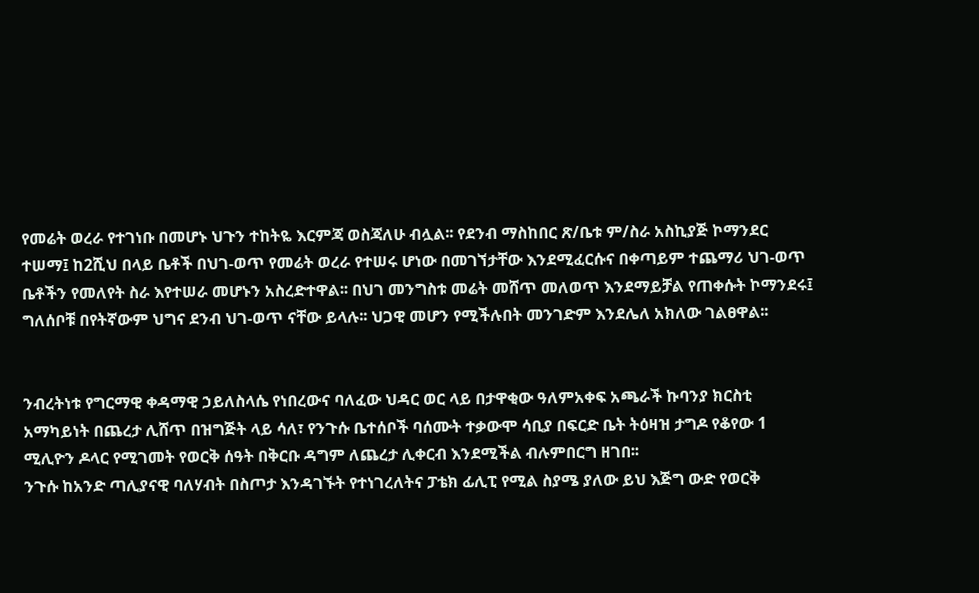የመሬት ወረራ የተገነቡ በመሆኑ ህጉን ተከትዬ እርምጃ ወስጃለሁ ብሏል፡፡ የደንብ ማስከበር ጽ/ቤቱ ም/ስራ አስኪያጅ ኮማንደር ተሠማ፤ ከ2ሺህ በላይ ቤቶች በህገ-ወጥ የመሬት ወረራ የተሠሩ ሆነው በመገኘታቸው እንደሚፈርሱና በቀጣይም ተጨማሪ ህገ-ወጥ ቤቶችን የመለየት ስራ እየተሠራ መሆኑን አስረድተዋል፡፡ በህገ መንግስቱ መሬት መሸጥ መለወጥ እንደማይቻል የጠቀሱት ኮማንደሩ፤ ግለሰቦቹ በየትኛውም ህግና ደንብ ህገ-ወጥ ናቸው ይላሉ፡፡ ህጋዊ መሆን የሚችሉበት መንገድም እንደሌለ አክለው ገልፀዋል፡፡


ንብረትነቱ የግርማዊ ቀዳማዊ ኃይለስላሴ የነበረውና ባለፈው ህዳር ወር ላይ በታዋቂው ዓለምአቀፍ አጫራች ኩባንያ ክርስቲ አማካይነት በጨረታ ሊሸጥ በዝግጅት ላይ ሳለ፣ የንጉሱ ቤተሰቦች ባሰሙት ተቃውሞ ሳቢያ በፍርድ ቤት ትዕዛዝ ታግዶ የቆየው 1 ሚሊዮን ዶላር የሚገመት የወርቅ ሰዓት በቅርቡ ዳግም ለጨረታ ሊቀርብ እንደሚችል ብሉምበርግ ዘገበ፡፡
ንጉሱ ከአንድ ጣሊያናዊ ባለሃብት በስጦታ እንዳገኙት የተነገረለትና ፓቴክ ፊሊፒ የሚል ስያሜ ያለው ይህ እጅግ ውድ የወርቅ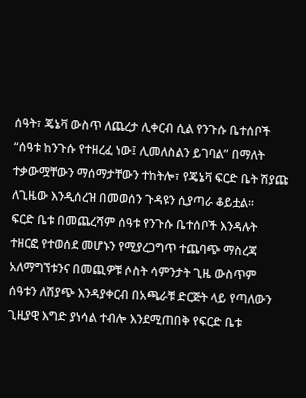ሰዓት፣ ጄኔቫ ውስጥ ለጨረታ ሊቀርብ ሲል የንጉሱ ቤተሰቦች “ሰዓቱ ከንጉሱ የተዘረፈ ነው፤ ሊመለስልን ይገባል” በማለት ተቃውሟቸውን ማሰማታቸውን ተከትሎ፣ የጄኔቫ ፍርድ ቤት ሽያጩ ለጊዜው እንዲሰረዝ በመወሰን ጉዳዩን ሲያጣራ ቆይቷል፡፡
ፍርድ ቤቱ በመጨረሻም ሰዓቱ የንጉሱ ቤተሰቦች እንዳሉት ተዘርፎ የተወሰደ መሆኑን የሚያረጋግጥ ተጨባጭ ማስረጃ አለማግኘቱንና በመጪዎቹ ሶስት ሳምንታት ጊዜ ውስጥም ሰዓቱን ለሽያጭ እንዳያቀርብ በአጫራቹ ድርጅት ላይ የጣለውን ጊዚያዊ እግድ ያነሳል ተብሎ እንደሚጠበቅ የፍርድ ቤቱ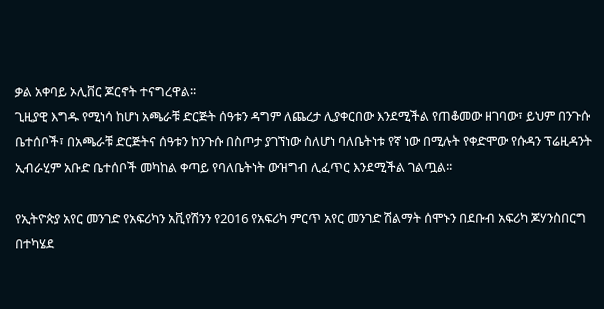ቃል አቀባይ ኦሊቨር ጆርኖት ተናግረዋል፡፡
ጊዚያዊ እግዱ የሚነሳ ከሆነ አጫራቹ ድርጅት ሰዓቱን ዳግም ለጨረታ ሊያቀርበው እንደሚችል የጠቆመው ዘገባው፣ ይህም በንጉሱ ቤተሰቦች፣ በአጫራቹ ድርጅትና ሰዓቱን ከንጉሱ በስጦታ ያገኘነው ስለሆነ ባለቤትነቱ የኛ ነው በሚሉት የቀድሞው የሱዳን ፕሬዚዳንት ኢብራሂም አቡድ ቤተሰቦች መካከል ቀጣይ የባለቤትነት ውዝግብ ሊፈጥር እንደሚችል ገልጧል፡፡

የኢትዮጵያ አየር መንገድ የአፍሪካን አቪየሽንን የ2016 የአፍሪካ ምርጥ አየር መንገድ ሽልማት ሰሞኑን በደቡብ አፍሪካ ጆሃንስበርግ በተካሄደ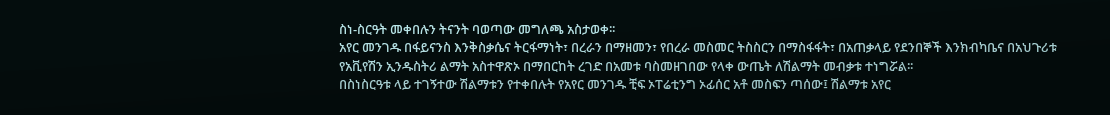ስነ-ስርዓት መቀበሉን ትናንት ባወጣው መግለጫ አስታወቀ፡፡
አየር መንገዱ በፋይናንስ እንቅስቃሴና ትርፋማነት፣ በረራን በማዘመን፣ የበረራ መስመር ትስስርን በማስፋፋት፣ በአጠቃላይ የደንበኞች እንክብካቤና በአህጉሪቱ የአቪየሽን ኢንዱስትሪ ልማት አስተዋጽኦ በማበርከት ረገድ በአመቱ ባስመዘገበው የላቀ ውጤት ለሽልማት መብቃቱ ተነግሯል፡፡
በስነስርዓቱ ላይ ተገኝተው ሽልማቱን የተቀበሉት የአየር መንገዱ ቺፍ ኦፐሬቲንግ ኦፊሰር አቶ መስፍን ጣሰው፤ ሽልማቱ አየር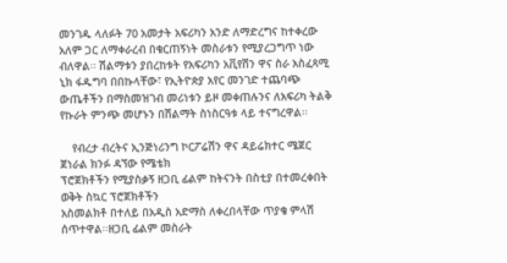መንገዱ ላለፉት 70 አመታት አፍሪካን አንድ ለማድረግና ከተቀረው አለም ጋር ለማቀራረብ በቁርጠኝነት መስራቱን የሚያረጋግጥ ነው ብለዋል፡፡ ሽልማቱን ያበረከቱት የአፍሪካን አቪየሽን ዋና ስራ አስፈጻሚ ኒክ ፋዱግባ በበኩላቸው፣ የኢትዮጵያ አየር መንገድ ተጨባጭ ውጤቶችን በማስመዝገብ መሪነቱን ይዞ መቀጠሉንና ለአፍሪካ ትልቅ የኩራት ምንጭ መሆኑን በሽልማት ስነስርዓቱ ላይ ተናግረዋል፡፡

    የብረታ ብረትና ኢንጅነሪንግ ኮርፖሬሽን ዋና ዳይሬክተር ሜጀር ጀነራል ክንፉ ዳኘው የሜቴክ
ፕሮጀክቶችን የሚያስቃኝ ዘጋቢ ፊልም ከትናንት በስቲያ በተመረቀበት ወቅት ስኳር ፕሮጀክቶችን
አስመልክቶ በተለይ በአዲስ አድማስ ለቀረበላቸው ጥያቄ ምላሽ ሰጥተዋል፡፡ዘጋቢ ፊልም መስራት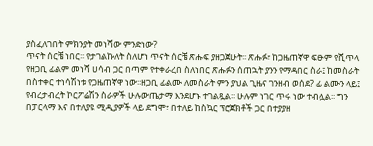ያስፈለገበት ምክንያት መነሻው ምንድነው?
ጥናት ሰርቼ ነበር፡፡ የታገልኩለት ስለሆነ ጥናት ሰርቼ ጽሑፍ ያዘጋጀሁት፡፡ ጽሑፉ፣ ከጋዜጠኛዋ ፍፁም የሺጥላ የዘጋቢ ፊልም መነሻ ሀሳብ ጋር በጣም የተቀራረበ ስለነበር ጽሑፉን ሰጠኋት ያንን የማዳበር ስራ፤ ከመስራት በስተቀር ተነሳሽነቱ የጋዜጠኛዋ ነው፡፡ዘጋቢ ፊልሙ ለመስራት ምን ያህል ጊዜና ገንዘብ ወሰደ? ፊ ልሙን ላይ፤ የብረታብረት ኮርፖሬሽን ስራዎች ሁሉውጤታማ እንደሆኑ ተገልጿል፡፡ ሁሉም ነገር ጥሩ ነው ተብሏል፡፡ ግን በፓርላማ እና በተለያዩ ሚዲያዎች ላይ ደግሞ፣ በተለይ ከስኳር ፕሮጀክቶች ጋር በተያያዘ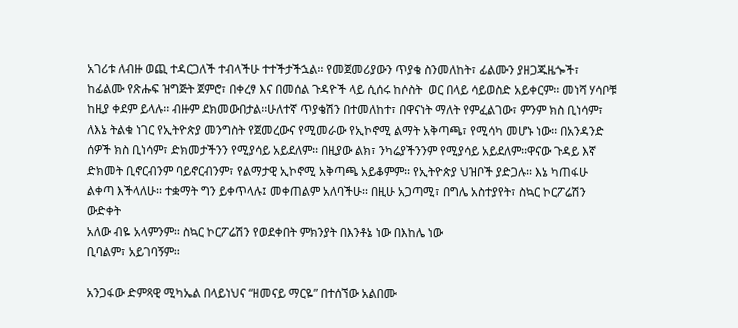አገሪቱ ለብዙ ወጪ ተዳርጋለች ተብላችሁ ተተችታችኋል፡፡ የመጀመሪያውን ጥያቄ ስንመለከት፣ ፊልሙን ያዘጋጁዜጐች፣ ከፊልሙ የጽሑፍ ዝግጅት ጀምሮ፣ በቀረፃ እና በመሰል ጉዳዮች ላይ ሲሰሩ ከሶስት  ወር በላይ ሳይወስድ አይቀርም፡፡ መነሻ ሃሳቦቹ ከዚያ ቀደም ይላሉ፡፡ ብዙም ደክመውበታል፡፡ሁለተኛ ጥያቄሽን በተመለከተ፣ በዋናነት ማለት የምፈልገው፣ ምንም ክስ ቢነሳም፣ ለእኔ ትልቁ ነገር የኢትዮጵያ መንግስት የጀመረውና የሚመራው የኢኮኖሚ ልማት አቅጣጫ፣ የሚሳካ መሆኑ ነው፡፡ በአንዳንድ ሰዎች ክስ ቢነሳም፣ ድክመታችንን የሚያሳይ አይደለም፡፡ በዚያው ልክ፣ ንካሬያችንንም የሚያሳይ አይደለም፡፡ዋናው ጉዳይ እኛ ድክመት ቢኖርብንም ባይኖርብንም፣ የልማታዊ ኢኮኖሚ አቅጣጫ አይቆምም፡፡ የኢትዮጵያ ህዝቦች ያድጋሉ፡፡ እኔ ካጠፋሁ ልቀጣ እችላለሁ፡፡ ተቋማት ግን ይቀጥላሉ፤ መቀጠልም አለባችሁ፡፡ በዚሁ አጋጣሚ፣ በግሌ አስተያየት፣ ስኳር ኮርፖሬሽን ውድቀት
አለው ብዬ አላምንም፡፡ ስኳር ኮርፖሬሽን የወደቀበት ምክንያት በእንቶኔ ነው በእከሌ ነው
ቢባልም፣ አይገባኝም፡፡

አንጋፋው ድምጻዊ ሚካኤል በላይነህና “ዘመናይ ማርዬ” በተሰኘው አልበሙ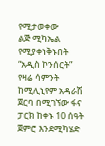የሚታወቀው
ልጅ ሚካኤል የሚያቀነቅኑበት “አዲስ ኮንሰርት” የዛሬ ሳምንት ከሚሊኒየም አዳራሽ ጀርባ በሚገኘው ፋና ፓርክ ከቀኑ 10 ሰዓት ጀምሮ እንደሚካሄድ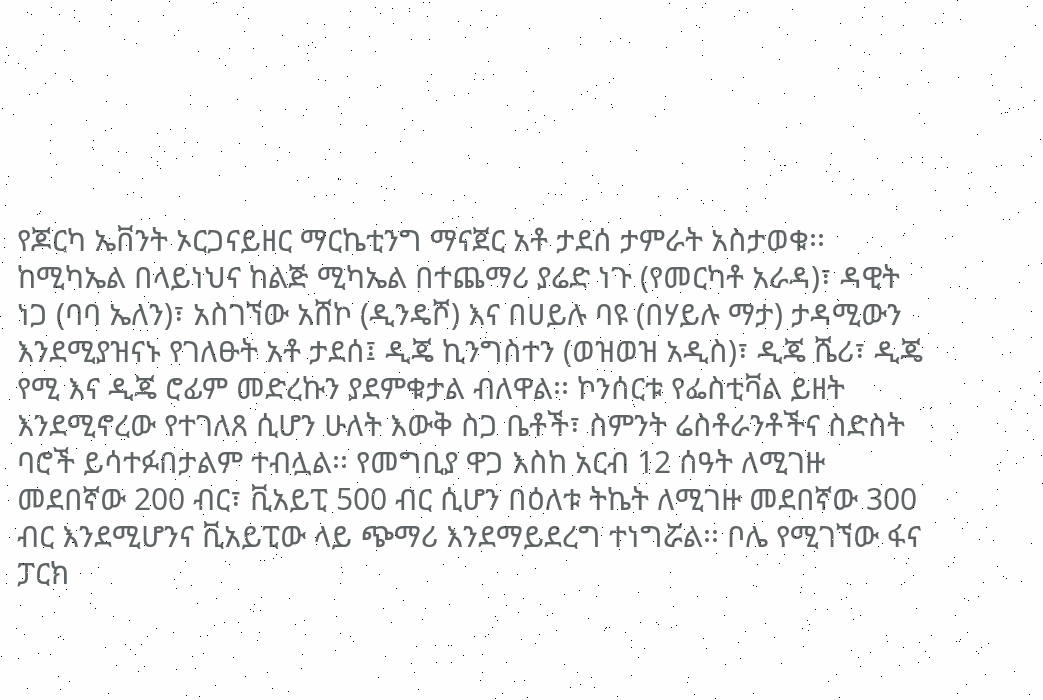የጆርካ ኤቨንት ኦርጋናይዘር ማርኬቲንግ ማናጀር አቶ ታደሰ ታምራት አስታወቁ፡፡ ከሚካኤል በላይነህና ከልጅ ሚካኤል በተጨማሪ ያሬድ ነጉ (የመርካቶ አራዳ)፣ ዳዊት ነጋ (ባባ ኤለን)፣ አስገኘው አሸኮ (ዲንዴሾ) እና በሀይሉ ባዩ (በሃይሉ ማታ) ታዳሚውን እንደሚያዝናኑ የገለፁት አቶ ታደሰ፤ ዲጄ ኪንግስተን (ወዝወዝ አዲስ)፣ ዲጄ ሼሪ፣ ዲጄ የሚ እና ዲጄ ሮፊም መድረኩን ያደምቁታል ብለዋል፡፡ ኮንሰርቱ የፌስቲቫል ይዘት እንደሚኖረው የተገለጸ ሲሆን ሁለት እውቅ ስጋ ቤቶች፣ ስምንት ሬስቶራንቶችና ስድስት ባሮች ይሳተፉበታልም ተብሏል፡፡ የመግቢያ ዋጋ እስከ አርብ 12 ሰዓት ለሚገዙ መደበኛው 200 ብር፣ ቪአይፒ 500 ብር ሲሆን በዕለቱ ትኬት ለሚገዙ መደበኛው 300 ብር እንደሚሆንና ቪአይፒው ላይ ጭማሪ እንደማይደረግ ተነግሯል፡፡ ቦሌ የሚገኘው ፋና ፓርክ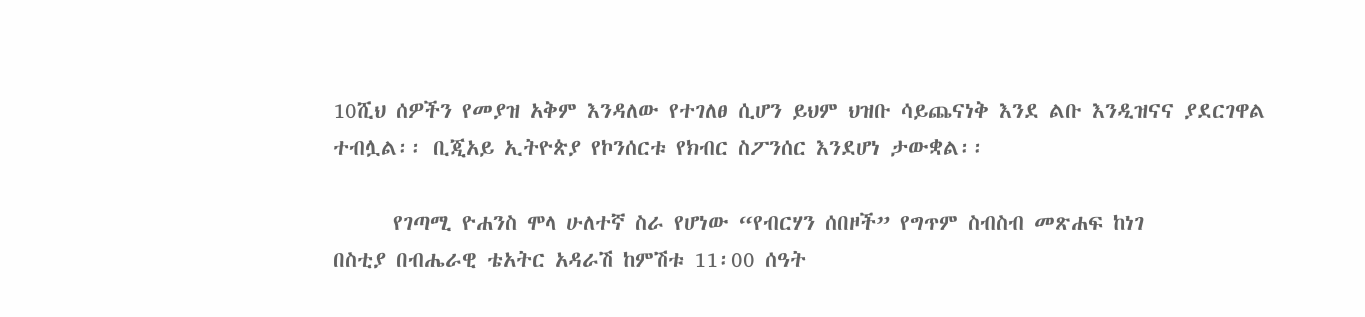10ሺህ ሰዎችን የመያዝ አቅም እንዳለው የተገለፀ ሲሆን ይህም ህዝቡ ሳይጨናነቅ እንደ ልቡ እንዲዝናና ያደርገዋል ተብሏል፡፡ ቢጂአይ ኢትዮጵያ የኮንሰርቱ የክብር ስፖንሰር እንደሆነ ታውቋል፡፡

      የገጣሚ ዮሐንስ ሞላ ሁለተኛ ስራ የሆነው “የብርሃን ሰበዞች” የግጥም ስብስብ መጽሐፍ ከነገ
በስቲያ በብሔራዊ ቴአትር አዳራሽ ከምሽቱ 11፡00 ሰዓት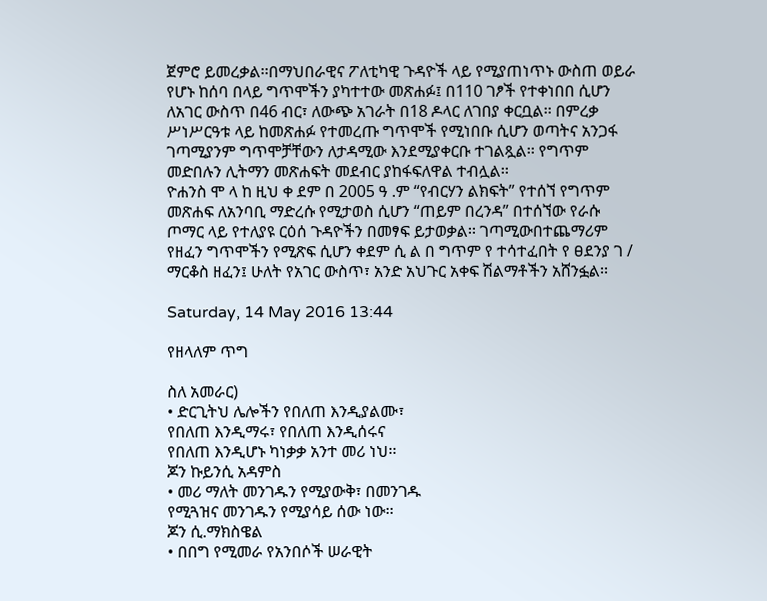ጀምሮ ይመረቃል፡፡በማህበራዊና ፖለቲካዊ ጉዳዮች ላይ የሚያጠነጥኑ ውስጠ ወይራ የሆኑ ከሰባ በላይ ግጥሞችን ያካተተው መጽሐፉ፤ በ110 ገፆች የተቀነበበ ሲሆን ለአገር ውስጥ በ46 ብር፣ ለውጭ አገራት በ18 ዶላር ለገበያ ቀርቧል፡፡ በምረቃ ሥነሥርዓቱ ላይ ከመጽሐፉ የተመረጡ ግጥሞች የሚነበቡ ሲሆን ወጣትና አንጋፋ ገጣሚያንም ግጥሞቻቸውን ለታዳሚው እንደሚያቀርቡ ተገልጿል፡፡ የግጥም መድበሉን ሊትማን መጽሐፍት መደብር ያከፋፍለዋል ተብሏል፡፡
ዮሐንስ ሞ ላ ከ ዚህ ቀ ደም በ 2005 ዓ .ም “የብርሃን ልክፍት” የተሰኘ የግጥም መጽሐፍ ለአንባቢ ማድረሱ የሚታወስ ሲሆን “ጠይም በረንዳ” በተሰኘው የራሱ ጦማር ላይ የተለያዩ ርዕሰ ጉዳዮችን በመፃፍ ይታወቃል፡፡ ገጣሚውበተጨማሪም የዘፈን ግጥሞችን የሚጽፍ ሲሆን ቀደም ሲ ል በ ግጥም የ ተሳተፈበት የ ፀደንያ ገ / ማርቆስ ዘፈን፤ ሁለት የአገር ውስጥ፣ አንድ አህጉር አቀፍ ሽልማቶችን አሸንፏል፡፡

Saturday, 14 May 2016 13:44

የዘላለም ጥግ

ስለ አመራር)
• ድርጊትህ ሌሎችን የበለጠ እንዲያልሙ፣
የበለጠ እንዲማሩ፣ የበለጠ እንዲሰሩና
የበለጠ እንዲሆኑ ካነቃቃ አንተ መሪ ነህ፡፡
ጆን ኩይንሲ አዳምስ
• መሪ ማለት መንገዱን የሚያውቅ፣ በመንገዱ
የሚጓዝና መንገዱን የሚያሳይ ሰው ነው፡፡
ጆን ሲ.ማክስዌል
• በበግ የሚመራ የአንበሶች ሠራዊት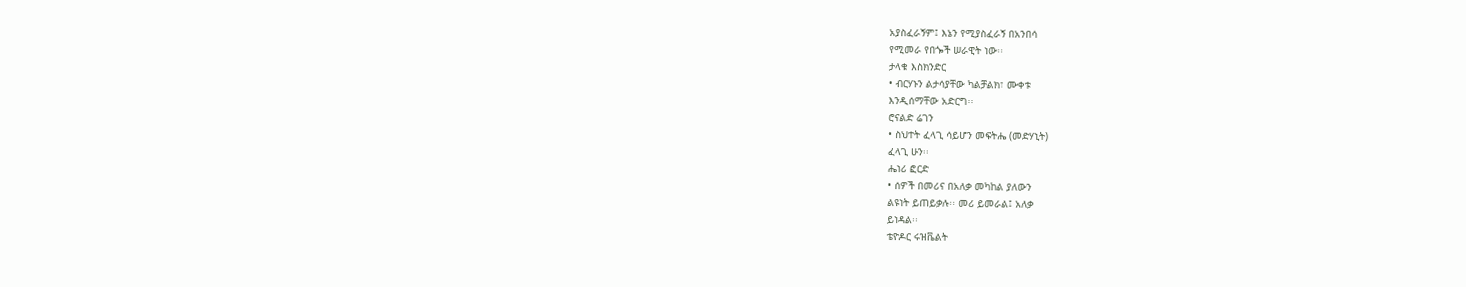አያስፈራኝም፤ እኔን የሚያስፈራኝ በአንበሳ
የሚመራ የበጐች ሠራዊት ነው፡፡
ታላቁ እስክንድር
• ብርሃኑን ልታሳያቸው ካልቻልክ፣ ሙቀቱ
እንዲሰማቸው አድርግ፡፡
ሮናልድ ሬገን
• ስህተት ፈላጊ ሳይሆን መፍትሔ (መድሃኒት)
ፈላጊ ሁን፡፡
ሔነሪ ፎርድ
• ሰዎች በመሪና በአለቃ መካከል ያለውን
ልዩነት ይጠይቃሉ፡፡ መሪ ይመራል፤ አለቃ
ይነዳል፡፡
ቴዮዶር ሩዝቬልት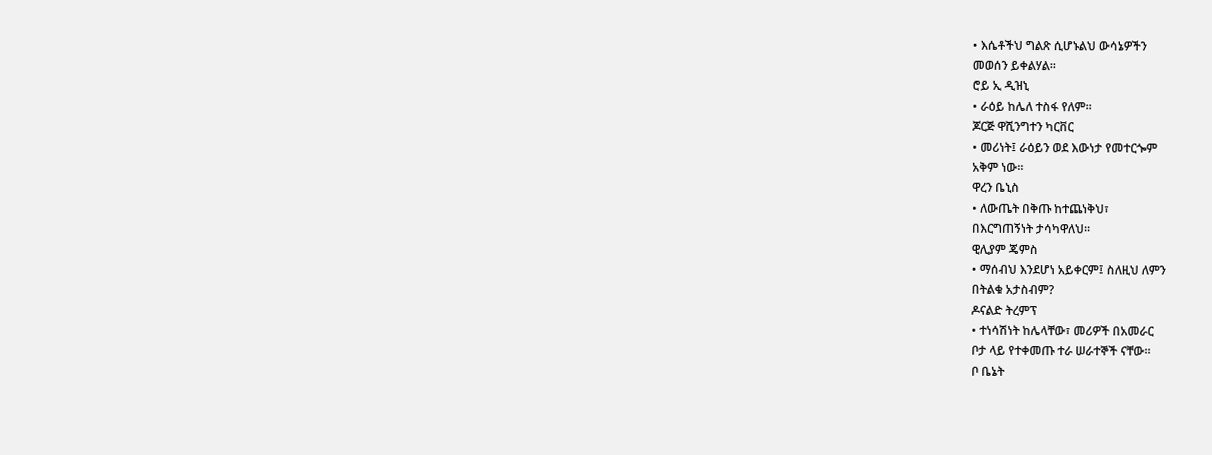• እሴቶችህ ግልጽ ሲሆኑልህ ውሳኔዎችን
መወሰን ይቀልሃል፡፡
ሮይ ኢ ዲዝኒ
• ራዕይ ከሌለ ተስፋ የለም፡፡
ጆርጅ ዋሺንግተን ካርቨር
• መሪነት፤ ራዕይን ወደ እውነታ የመተርጐም
አቅም ነው፡፡
ዋረን ቤኒስ
• ለውጤት በቅጡ ከተጨነቅህ፣
በእርግጠኝነት ታሳካዋለህ፡፡
ዊሊያም ጄምስ
• ማሰብህ እንደሆነ አይቀርም፤ ስለዚህ ለምን
በትልቁ አታስብም?
ዶናልድ ትረምፕ
• ተነሳሽነት ከሌላቸው፣ መሪዎች በአመራር
ቦታ ላይ የተቀመጡ ተራ ሠራተኞች ናቸው።
ቦ ቤኔት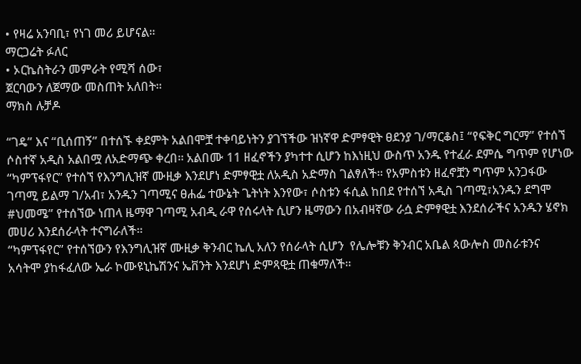• የዛሬ አንባቢ፣ የነገ መሪ ይሆናል፡፡
ማርጋሬት ፉለር
• ኦርኬስትራን መምራት የሚሻ ሰው፣
ጀርባውን ለጀማው መስጠት አለበት፡፡
ማክስ ሉቻዶ

“ገዴ” እና “ቢሰጠኝ” በተሰኙ ቀደምት አልበሞቿ ተቀባይነትን ያገኘችው ዝነኛዋ ድምፃዊት ፀደንያ ገ/ማርቆስ፤ “የፍቅር ግርማ” የተሰኘ ሶስተኛ አዲስ አልበሟ ለአድማጭ ቀረበ፡፡ አልበሙ 11 ዘፈኖችን ያካተተ ሲሆን ከእነዚህ ውስጥ አንዱ የተፈራ ደምሴ ግጥም የሆነው “ካምፕፋየር” የተሰኘ የእንግሊዝኛ ሙዚቃ እንደሆነ ድምፃዊቷ ለአዲስ አድማስ ገልፃለች፡፡ የአምስቱን ዘፈኖቿን ግጥም አንጋፋው ገጣሚ ይልማ ገ/አብ፣ አንዱን ገጣሚና ፀሐፌ ተውኔት ጌትነት እንየው፣ ሶስቱን ፋሲል ከበደ የተሰኘ አዲስ ገጣሚ፣አንዱን ደግሞ #ህመሜ” የተሰኘው ነጠላ ዜማዋ ገጣሚ አብዲ ራዋ የሰሩላት ሲሆን ዜማውን በአብዛኛው ራሷ ድምፃዊቷ እንደሰራችና አንዱን ሄኖክ መሀሪ እንደሰራላት ተናግራለች፡፡
“ካምፕፋየር” የተሰኘውን የእንግሊዝኛ ሙዚቃ ቅንብር ኬሊ አለን የሰራላት ሲሆን  የሌሎቹን ቅንብር አቤል ጳውሎስ መስራቱንና አሳትሞ ያከፋፈለው ኤራ ኮሙዩኒኬሽንና ኤቨንት እንደሆነ ድምጻዊቷ ጠቁማለች፡፡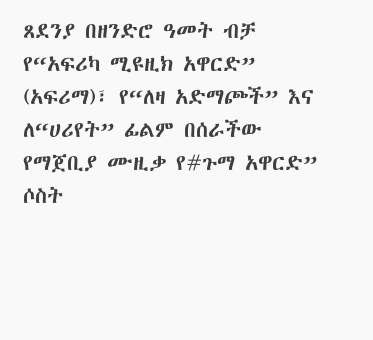ጸደንያ በዘንድሮ ዓመት ብቻ የ“አፍሪካ ሚዩዚክ አዋርድ” (አፍሪማ)፣ የ“ለዛ አድማጮች” እና ለ“ሀሪየት” ፊልም በሰራችው የማጀቢያ ሙዚቃ የ#ጉማ አዋርድ” ሶስት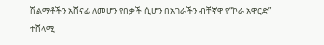ሽልማቶችን አሸናፊ ለመሆን የበቃች ሲሆን በአገራችን ብቸኛዋ የ“ኮራ አዋርድ” ተሸላሚ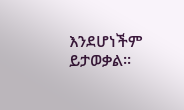እንደሆነችም ይታወቃል፡፡